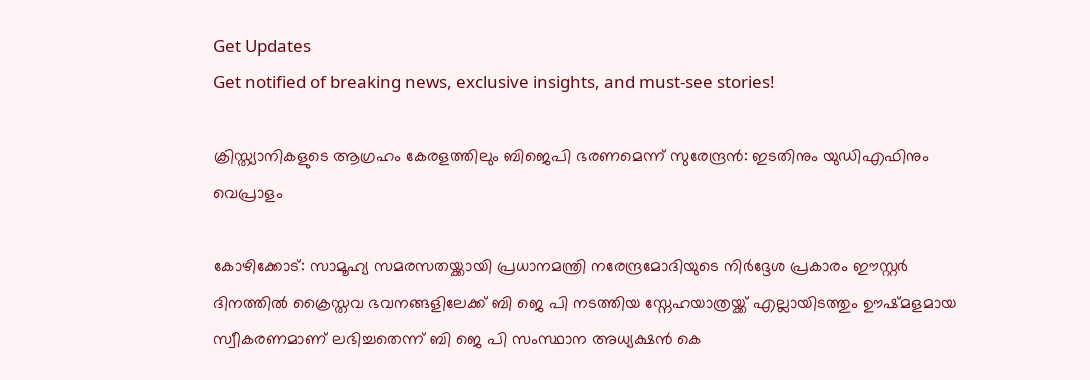Get Updates
Get notified of breaking news, exclusive insights, and must-see stories!

ക്രിസ്ത്യാനികളുടെ ആഗ്രഹം കേരളത്തിലും ബിജെപി ഭരണമെന്ന് സുരേന്ദ്രന്‍: ഇടതിനും യുഡിഎഫിനും വെപ്രാളം

കോഴിക്കോട്: സാമൂഹ്യ സമരസതയ്ക്കായി പ്രധാനമന്ത്രി നരേന്ദ്രമോദിയുടെ നിർദ്ദേശ പ്രകാരം ഈസ്റ്റർ ദിനത്തിൽ ക്രൈസ്തവ ഭവനങ്ങളിലേക്ക് ബി ജെ പി നടത്തിയ സ്നേഹയാത്രയ്ക്ക് എല്ലായിടത്തും ഊഷ്മളമായ സ്വീകരണമാണ് ലഭിച്ചതെന്ന് ബി ജെ പി സംസ്ഥാന അധ്യക്ഷന്‍ കെ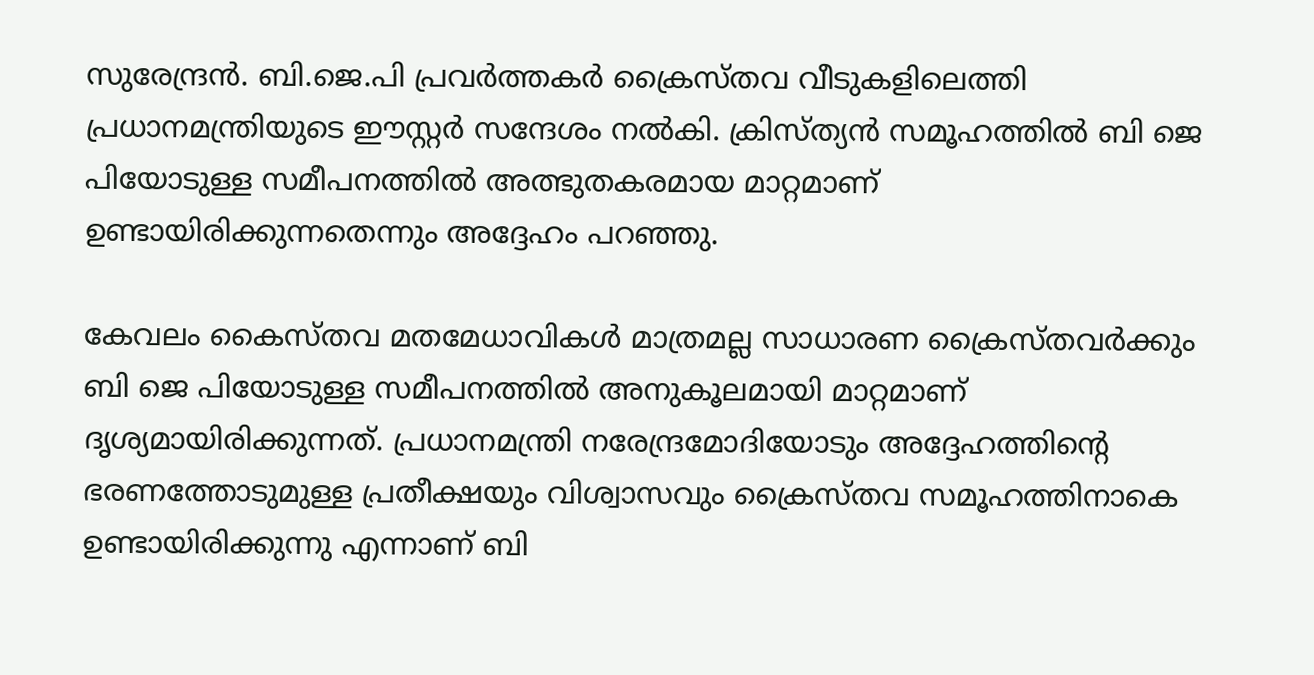സുരേന്ദ്രന്‍. ബി.ജെ.പി പ്രവർത്തകർ ക്രൈസ്തവ വീടുകളിലെത്തി പ്രധാനമന്ത്രിയുടെ ഈസ്റ്റർ സന്ദേശം നൽകി. ക്രിസ്ത്യൻ സമൂഹത്തിൽ ബി ജെ പിയോടുള്ള സമീപനത്തിൽ അത്ഭുതകരമായ മാറ്റമാണ് ഉണ്ടായിരിക്കുന്നതെന്നും അദ്ദേഹം പറഞ്ഞു.

കേവലം കൈസ്തവ മതമേധാവികൾ മാത്രമല്ല സാധാരണ ക്രൈസ്തവർക്കും ബി ജെ പിയോടുള്ള സമീപനത്തിൽ അനുകൂലമായി മാറ്റമാണ് ദൃശ്യമായിരിക്കുന്നത്. പ്രധാനമന്ത്രി നരേന്ദ്രമോദിയോടും അദ്ദേഹത്തിന്റെ ഭരണത്തോടുമുള്ള പ്രതീക്ഷയും വിശ്വാസവും ക്രൈസ്തവ സമൂഹത്തിനാകെ ഉണ്ടായിരിക്കുന്നു എന്നാണ് ബി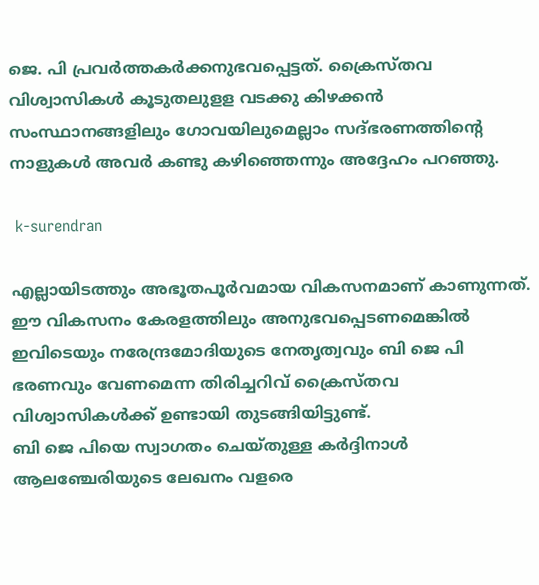ജെ. പി പ്രവർത്തകർക്കനുഭവപ്പെട്ടത്. ക്രൈസ്തവ വിശ്വാസികൾ കൂടുതലുളള വടക്കു കിഴക്കൻ സംസ്ഥാനങ്ങളിലും ഗോവയിലുമെല്ലാം സദ്ഭരണത്തിന്റെ നാളുകൾ അവർ കണ്ടു കഴിഞ്ഞെന്നും അദ്ദേഹം പറഞ്ഞു.

 k-surendran

എല്ലായിടത്തും അഭൂതപൂർവമായ വികസനമാണ് കാണുന്നത്. ഈ വികസനം കേരളത്തിലും അനുഭവപ്പെടണമെങ്കിൽ ഇവിടെയും നരേന്ദ്രമോദിയുടെ നേതൃത്വവും ബി ജെ പി ഭരണവും വേണമെന്ന തിരിച്ചറിവ് ക്രൈസ്തവ വിശ്വാസികൾക്ക് ഉണ്ടായി തുടങ്ങിയിട്ടുണ്ട്.
ബി ജെ പിയെ സ്വാഗതം ചെയ്തുള്ള കർദ്ദിനാൾ ആലഞ്ചേരിയുടെ ലേഖനം വളരെ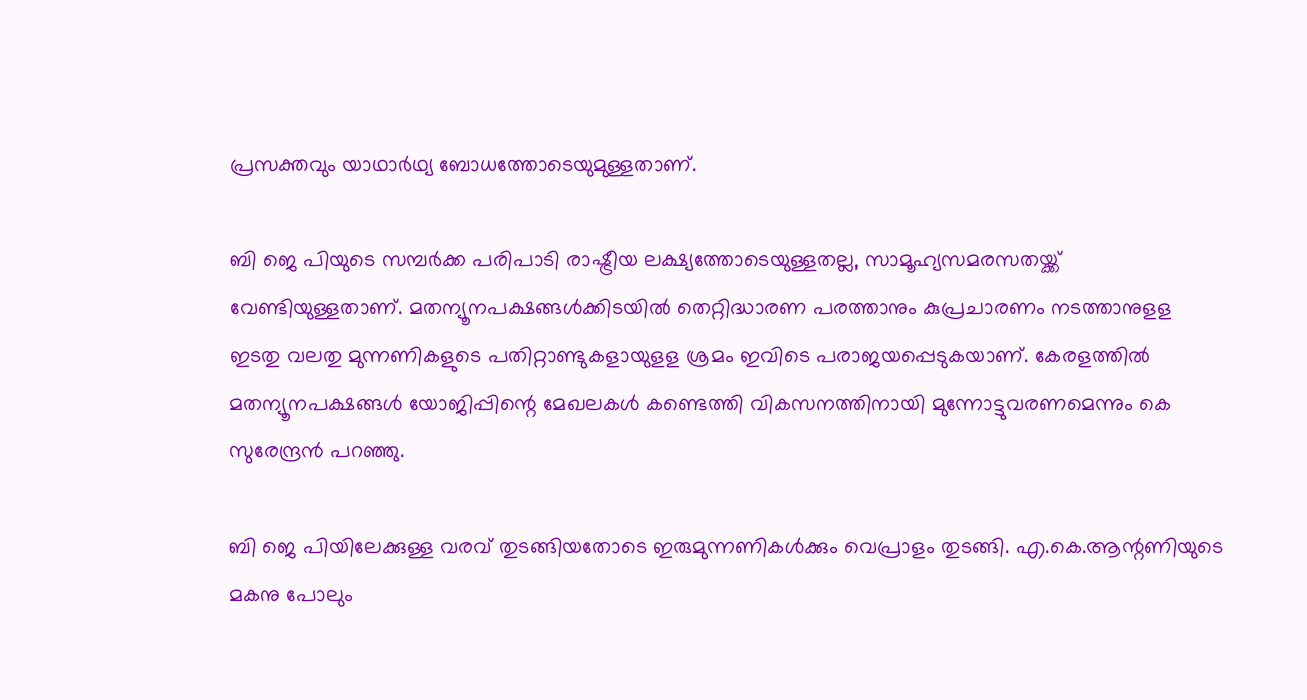പ്രസക്തവും യാഥാർഥ്യ ബോധത്തോടെയുമുള്ളതാണ്.

ബി ജെ പിയുടെ സമ്പർക്ക പരിപാടി രാഷ്ട്രീയ ലക്ഷ്യത്തോടെയുള്ളതല്ല, സാമൂഹ്യസമരസതയ്ക്ക് വേണ്ടിയുള്ളതാണ്. മതന്യൂനപക്ഷങ്ങൾക്കിടയിൽ തെറ്റിദ്ധാരണ പരത്താനും കുപ്രചാരണം നടത്താനുളള ഇടതു വലതു മുന്നണികളുടെ പതിറ്റാണ്ടുകളായുളള ശ്രമം ഇവിടെ പരാജയപ്പെടുകയാണ്. കേരളത്തിൽ മതന്യൂനപക്ഷങ്ങൾ യോജിപ്പിന്റെ മേഖലകൾ കണ്ടെത്തി വികസനത്തിനായി മുന്നോട്ടുവരണമെന്നും കെ സുരേന്ദ്രൻ പറഞ്ഞു.

ബി ജെ പിയിലേക്കുള്ള വരവ് തുടങ്ങിയതോടെ ഇരുമുന്നണികൾക്കും വെപ്രാളം തുടങ്ങി. എ.കെ.ആന്റണിയുടെ മകനു പോലും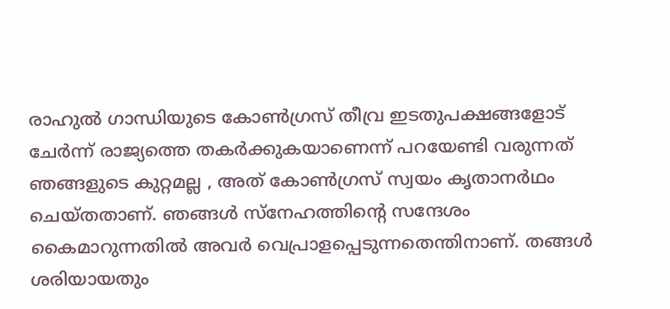രാഹുൽ ഗാന്ധിയുടെ കോൺഗ്രസ് തീവ്ര ഇടതുപക്ഷങ്ങളോട് ചേർന്ന് രാജ്യത്തെ തകർക്കുകയാണെന്ന് പറയേണ്ടി വരുന്നത് ഞങ്ങളുടെ കുറ്റമല്ല , അത് കോൺഗ്രസ് സ്വയം കൃതാനർഥം ചെയ്തതാണ്. ഞങ്ങൾ സ്നേഹത്തിന്റെ സന്ദേശം കൈമാറുന്നതിൽ അവർ വെപ്രാളപ്പെടുന്നതെന്തിനാണ്. തങ്ങൾ ശരിയായതും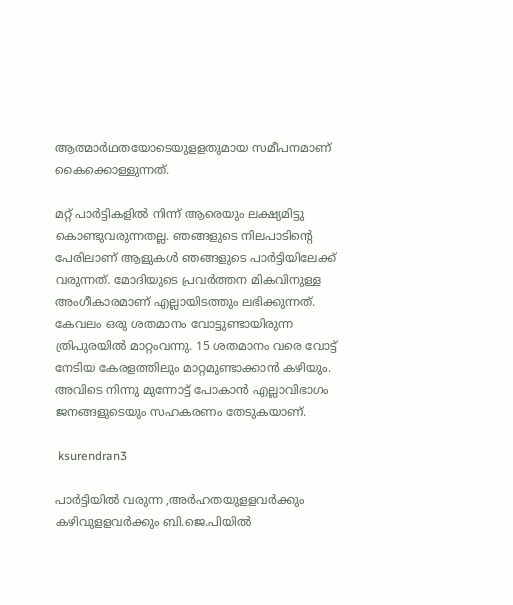ആത്മാർഥതയോടെയുളളതുമായ സമീപനമാണ് കൈക്കൊള്ളുന്നത്.

മറ്റ് പാർട്ടികളിൽ നിന്ന് ആരെയും ലക്ഷ്യമിട്ടു കൊണ്ടുവരുന്നതല്ല. ഞങ്ങളുടെ നിലപാടിന്റെ പേരിലാണ് ആളുകൾ ഞങ്ങളുടെ പാർട്ടിയിലേക്ക് വരുന്നത്. മോദിയുടെ പ്രവർത്തന മികവിനുള്ള അംഗീകാരമാണ് എല്ലായിടത്തും ലഭിക്കുന്നത്. കേവലം ഒരു ശതമാനം വോട്ടുണ്ടായിരുന്ന ത്രിപുരയിൽ മാറ്റംവന്നു. 15 ശതമാനം വരെ വോട്ട് നേടിയ കേരളത്തിലും മാറ്റമുണ്ടാക്കാൻ കഴിയും. അവിടെ നിന്നു മുന്നോട്ട് പോകാൻ എല്ലാവിഭാഗം ജനങ്ങളുടെയും സഹകരണം തേടുകയാണ്.

 ksurendran3

പാർട്ടിയിൽ വരുന്ന ,അർഹതയുളളവർക്കും കഴിവുളളവർക്കും ബി.ജെ.പിയിൽ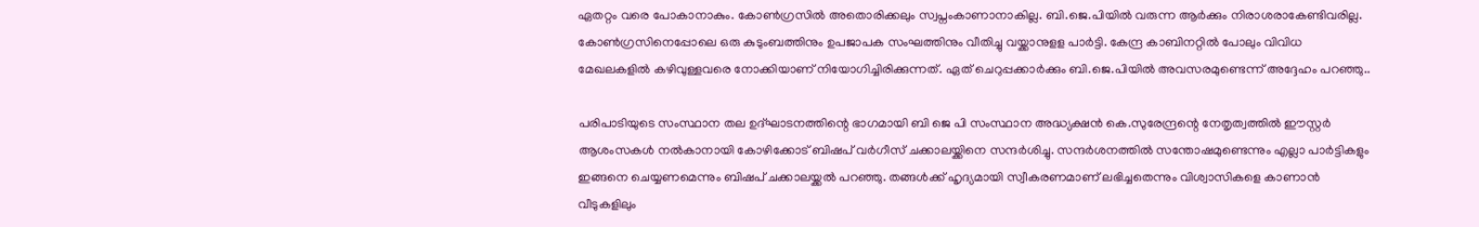ഏതറ്റം വരെ പോകാനാകും. കോൺഗ്രസിൽ അതൊരിക്കലും സ്വപ്നംകാണാനാകില്ല. ബി.ജെ.പിയിൽ വരുന്ന ആർക്കും നിരാശരാകേണ്ടിവരില്ല. കോൺഗ്രസിനെപ്പോലെ ഒരു കുടുംബത്തിനും ഉപജാപക സംഘത്തിനും വീതിച്ചു വയ്ക്കാനുളള പാർട്ടി. കേന്ദ്ര കാബിനറ്റിൽ പോലും വിവിധ മേഖലകളിൽ കഴിവുള്ളവരെ നോക്കിയാണ് നിയോഗിച്ചിരിക്കുന്നത്. ഏത് ചെറുപ്പക്കാർക്കും ബി.ജെ.പിയിൽ അവസരമുണ്ടെന്ന് അദ്ദേഹം പറഞ്ഞു..

പരിപാടിയുടെ സംസ്ഥാന തല ഉദ്ഘാടനത്തിന്റെ ഭാഗമായി ബി ജെ പി സംസ്ഥാന അദ്ധ്യക്ഷൻ കെ.സുരേന്ദ്രന്റെ നേതൃത്വത്തിൽ ഈസ്റ്റർ ആശംസകൾ നൽകാനായി കോഴിക്കോട് ബിഷപ് വർഗീസ് ചക്കാലയ്ക്കിനെ സന്ദർശിച്ചു. സന്ദർശനത്തിൽ സന്തോഷമുണ്ടെന്നും എല്ലാ പാർട്ടികളും ഇങ്ങനെ ചെയ്യണമെന്നും ബിഷപ് ചക്കാലയ്ക്കൽ പറഞ്ഞു. തങ്ങൾക്ക് ഹൃദ്യമായി സ്വീകരണമാണ് ലഭിച്ചതെന്നും വിശ്വാസികളെ കാണാൻ വീടുകളിലും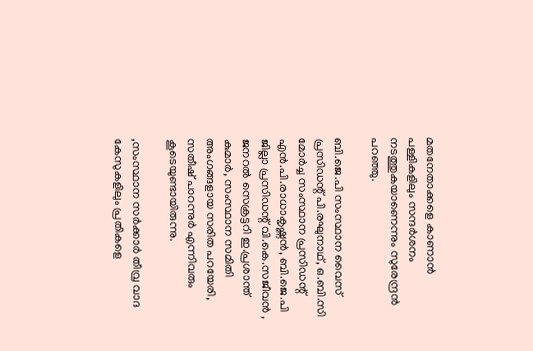മതനേതാക്കളെ കാണാൻ പള്ളികളിലും സന്ദർശനം നടത്തുകയാണെന്നും സുരേന്ദ്രൻ പറഞ്ഞു.

ബി.ജെ.പി സംസ്ഥാന വൈസ് പ്രസിഡന്റ് പി.രഘുനാഥ്, ഒ.ബി.സി മോർച്ച സംസ്ഥാന പ്രസിഡന്റ് എൻ.പി.രാധാകൃഷ്ണൻ, ബി.ജെ.പി ജില്ലാ പ്രസിഡന്റ് വി.കെ.സജീവൻ , ജനറൽ സെക്രട്ടറി ഇ.പ്രശാന്ത് കുമാർ, സംസ്ഥാന സമിതി അംഗങ്ങളായ സരിത പറയേരി, സതീഷ് പാറന്നുർ എന്നിവരും കൂടെയുണ്ടായിരുന്നു.

,സംസ്ഥാന സർക്കാർ തീവ്ര വാദ കേസുകളിലും പ്രതികളെ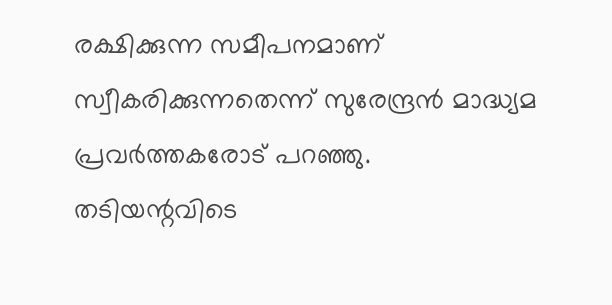രക്ഷിക്കുന്ന സമീപനമാണ് സ്വീകരിക്കുന്നതെന്ന് സുരേന്ദ്രൻ മാദ്ധ്യമ പ്രവർത്തകരോട് പറഞ്ഞു. തടിയന്റവിടെ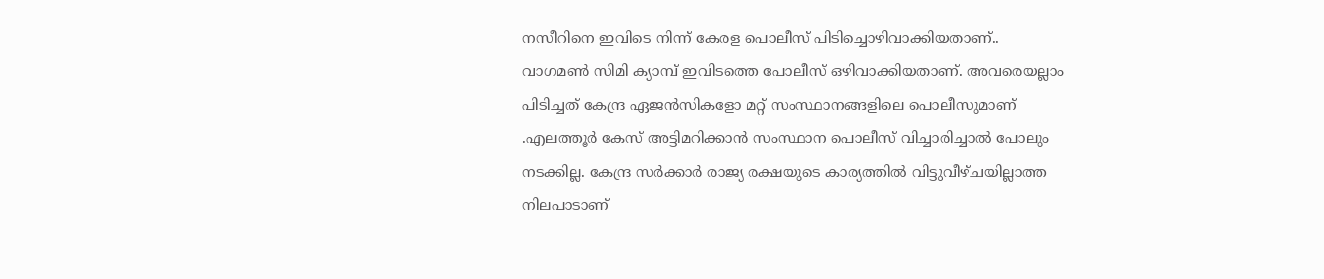നസീറിനെ ഇവിടെ നിന്ന് കേരള പൊലീസ് പിടിച്ചൊഴിവാക്കിയതാണ്.. വാഗമൺ സിമി ക്യാമ്പ് ഇവിടത്തെ പോലീസ് ഒഴിവാക്കിയതാണ്. അവരെയല്ലാം പിടിച്ചത് കേന്ദ്ര ഏജൻസികളോ മറ്റ് സംസ്ഥാനങ്ങളിലെ പൊലീസുമാണ് .എലത്തൂർ കേസ് അട്ടിമറിക്കാൻ സംസ്ഥാന പൊലീസ് വിച്ചാരിച്ചാൽ പോലും നടക്കില്ല. കേന്ദ്ര സർക്കാർ രാജ്യ രക്ഷയുടെ കാര്യത്തിൽ വിട്ടുവീഴ്ചയില്ലാത്ത നിലപാടാണ്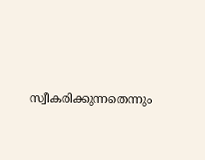സ്വീകരിക്കുന്നതെന്നും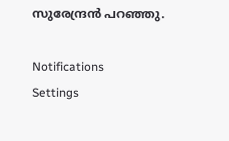സുരേന്ദ്രൻ പറഞ്ഞു.

Notifications
Settings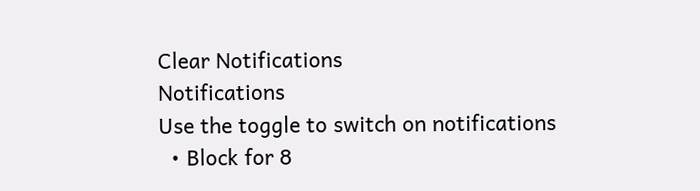Clear Notifications
Notifications
Use the toggle to switch on notifications
  • Block for 8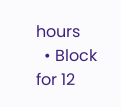hours
  • Block for 12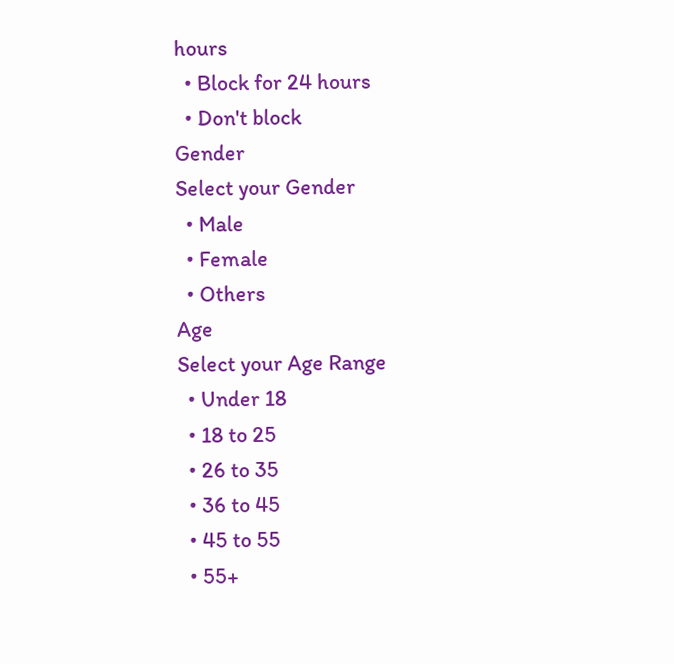hours
  • Block for 24 hours
  • Don't block
Gender
Select your Gender
  • Male
  • Female
  • Others
Age
Select your Age Range
  • Under 18
  • 18 to 25
  • 26 to 35
  • 36 to 45
  • 45 to 55
  • 55+